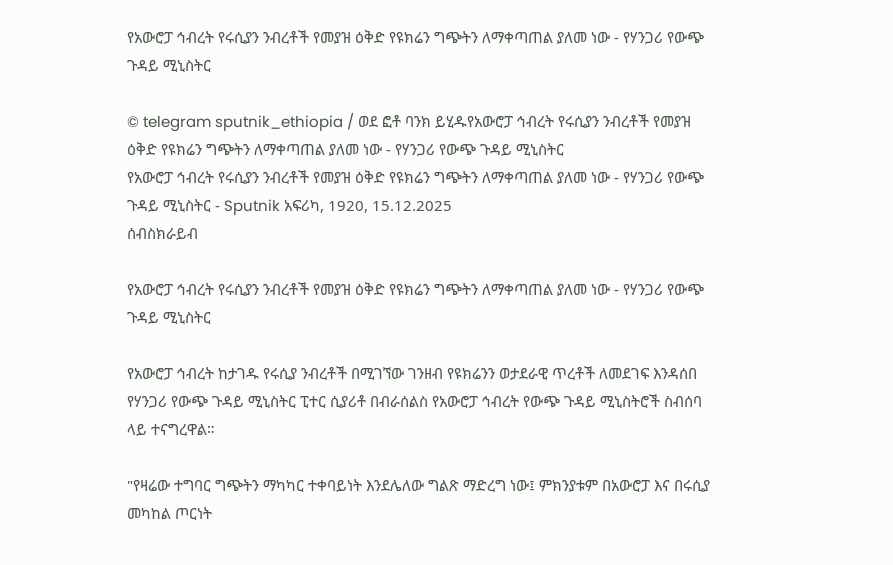የአውሮፓ ኅብረት የሩሲያን ንብረቶች የመያዝ ዕቅድ የዩክሬን ግጭትን ለማቀጣጠል ያለመ ነው - የሃንጋሪ የውጭ ጉዳይ ሚኒስትር

© telegram sputnik_ethiopia / ወደ ፎቶ ባንክ ይሂዱየአውሮፓ ኅብረት የሩሲያን ንብረቶች የመያዝ ዕቅድ የዩክሬን ግጭትን ለማቀጣጠል ያለመ ነው - የሃንጋሪ የውጭ ጉዳይ ሚኒስትር
የአውሮፓ ኅብረት የሩሲያን ንብረቶች የመያዝ ዕቅድ የዩክሬን ግጭትን ለማቀጣጠል ያለመ ነው - የሃንጋሪ የውጭ ጉዳይ ሚኒስትር - Sputnik አፍሪካ, 1920, 15.12.2025
ሰብስክራይብ

የአውሮፓ ኅብረት የሩሲያን ንብረቶች የመያዝ ዕቅድ የዩክሬን ግጭትን ለማቀጣጠል ያለመ ነው - የሃንጋሪ የውጭ ጉዳይ ሚኒስትር

የአውሮፓ ኅብረት ከታገዱ የሩሲያ ንብረቶች በሚገኘው ገንዘብ የዩክሬንን ወታደራዊ ጥረቶች ለመደገፍ እንዳሰበ የሃንጋሪ የውጭ ጉዳይ ሚኒስትር ፒተር ሲያሪቶ በብራሰልስ የአውሮፓ ኅብረት የውጭ ጉዳይ ሚኒስትሮች ስብሰባ ላይ ተናግረዋል።

"የዛሬው ተግባር ግጭትን ማካካር ተቀባይነት እንደሌለው ግልጽ ማድረግ ነው፤ ምክንያቱም በአውሮፓ እና በሩሲያ መካከል ጦርነት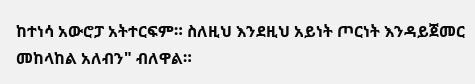ከተነሳ አውሮፓ አትተርፍም። ስለዚህ እንደዚህ አይነት ጦርነት እንዳይጀመር መከላከል አለብን" ብለዋል።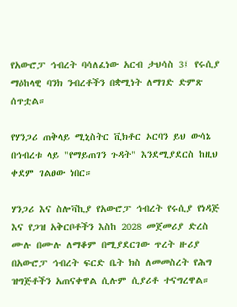የአውሮፓ ኅብረት ባሳለፈነው አርብ ታህሳስ 3፤ የሩሲያ ማዕከላዊ ባንክ ንብረቶችን በቋሚነት ለማገድ ድምጽ ሰጥቷል።

የሃንጋሪ ጠቅላይ ሚኒስትር ቪክቶር ኦርባን ይህ ውሳኔ በኅብረቱ ላይ "የማይጠገን ጉዳት" እንደሚያደርስ ከዚህ ቀደም ገልፀው ነበር።

ሃንጋሪ እና ስሎቫኪያ የአውሮፓ ኅብረት የሩሲያ የነዳጅ እና የጋዝ አቅርቦቶችን እስከ 2028 መጀመሪያ ድረስ ሙሉ በሙሉ ለማቆም በሚያደርገው ጥረት ዙሪያ በአውሮፓ ኅብረት ፍርድ ቤት ክስ ለመመስረት የሕግ ዝግጅቶችን አጠናቀዋል ሲሉም ሲያሪቶ ተናግረዋል።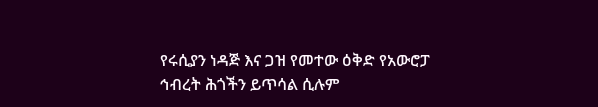የሩሲያን ነዳጅ እና ጋዝ የመተው ዕቅድ የአውሮፓ ኅብረት ሕጎችን ይጥሳል ሲሉም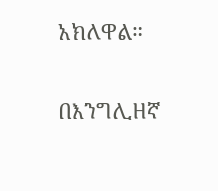አክለዋል።

በእንግሊዘኛ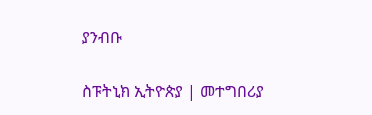ያንብቡ

ስፑትኒክ ኢትዮጵያ | መተግበሪያ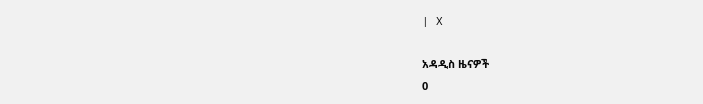| X

አዳዲስ ዜናዎች
0